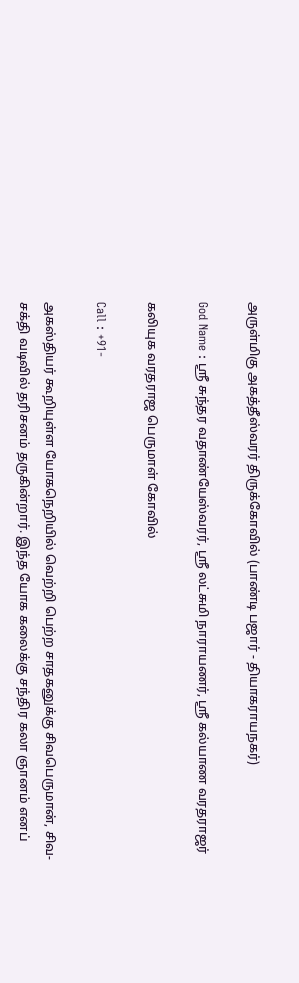அருள்மிகு அகத்தீஸ்வரர் திருக்கோவில் (பாண்டி பஜார் - தியாகராயநகர்)

God Name : ஸ்ரீ சுந்தர வதாண்யேஸ்வரர், ஸ்ரீ லட்சுமி நாராயணர், ஸ்ரீ கல்யாண வரதராஜர்

கலியுக வரதராஜ பெருமாள் கோவில்

Call : +91-

அகஸ்தியர் கூறியுள்ள யோகநெறியில் வெற்றி பெற்ற சாதகனுக்கு சிவபெருமான், சிவ-சக்தி வடிவில் தரிசனம் தருகின்றார். இந்த யோக கலைக்கு சந்திர கலா ஞானம் எனப்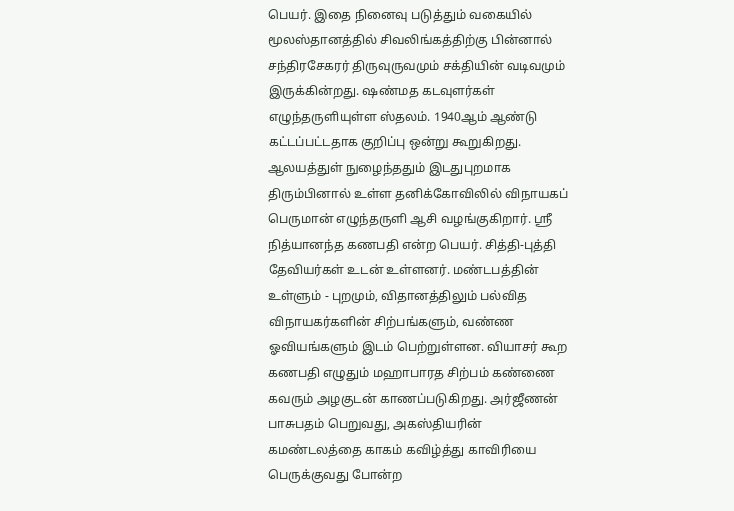பெயர். இதை நினைவு படுத்தும் வகையில் மூலஸ்தானத்தில் சிவலிங்கத்திற்கு பின்னால் சந்திரசேகரர் திருவுருவமும் சக்தியின் வடிவமும் இருக்கின்றது. ஷண்மத கடவுளர்கள் எழுந்தருளியுள்ள ஸ்தலம். 1940ஆம் ஆண்டு கட்டப்பட்டதாக குறிப்பு ஒன்று கூறுகிறது.
ஆலயத்துள் நுழைந்ததும் இடதுபுறமாக திரும்பினால் உள்ள தனிக்கோவிலில் விநாயகப் பெருமான் எழுந்தருளி ஆசி வழங்குகிறார். ஸ்ரீ நித்யானந்த கணபதி என்ற பெயர். சித்தி-புத்தி தேவியர்கள் உடன் உள்ளனர். மண்டபத்தின் உள்ளும் - புறமும், விதானத்திலும் பல்வித விநாயகர்களின் சிற்பங்களும், வண்ண ஓவியங்களும் இடம் பெற்றுள்ளன. வியாசர் கூற கணபதி எழுதும் மஹாபாரத சிற்பம் கண்ணை கவரும் அழகுடன் காணப்படுகிறது. அர்ஜீணன் பாசுபதம் பெறுவது, அகஸ்தியரின் கமண்டலத்தை காகம் கவிழ்த்து காவிரியை பெருக்குவது போன்ற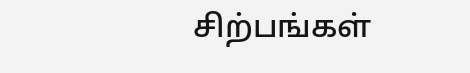சிற்பங்கள்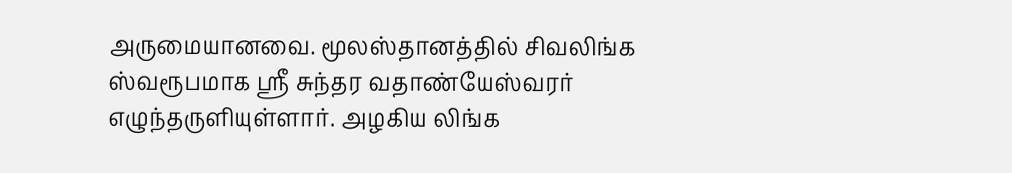அருமையானவை. மூலஸ்தானத்தில் சிவலிங்க ஸ்வரூபமாக ஸ்ரீ சுந்தர வதாண்யேஸ்வரர் எழுந்தருளியுள்ளார். அழகிய லிங்க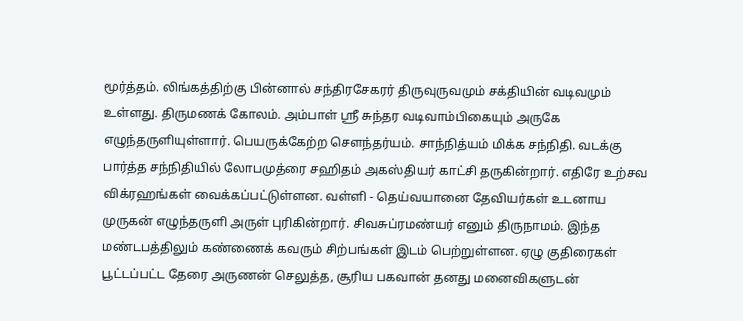மூர்த்தம். லிங்கத்திற்கு பின்னால் சந்திரசேகரர் திருவுருவமும் சக்தியின் வடிவமும் உள்ளது. திருமணக் கோலம். அம்பாள் ஸ்ரீ சுந்தர வடிவாம்பிகையும் அருகே எழுந்தருளியுள்ளார். பெயருக்கேற்ற சௌந்தர்யம். சாந்நித்யம் மிக்க சந்நிதி. வடக்கு பார்த்த சந்நிதியில் லோபமுத்ரை சஹிதம் அகஸ்தியர் காட்சி தருகின்றார். எதிரே உற்சவ விக்ரஹங்கள் வைக்கப்பட்டுள்ளன. வள்ளி - தெய்வயானை தேவியர்கள் உடனாய முருகன் எழுந்தருளி அருள் புரிகின்றார். சிவசுப்ரமண்யர் எனும் திருநாமம். இந்த மண்டபத்திலும் கண்ணைக் கவரும் சிற்பங்கள் இடம் பெற்றுள்ளன. ஏழு குதிரைகள் பூட்டப்பட்ட தேரை அருணன் செலுத்த, சூரிய பகவான் தனது மனைவிகளுடன்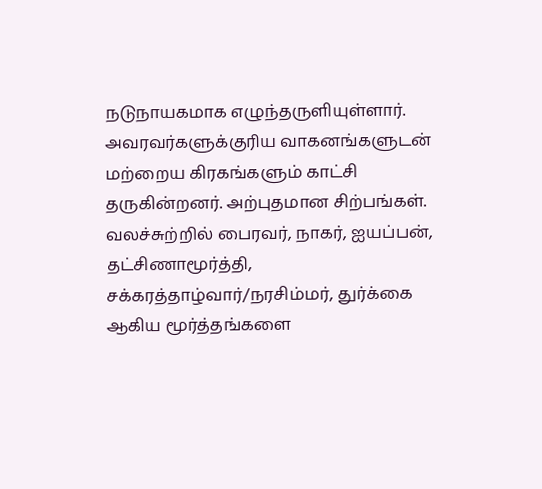நடுநாயகமாக எழுந்தருளியுள்ளார். அவரவர்களுக்குரிய வாகனங்களுடன் மற்றைய கிரகங்களும் காட்சி தருகின்றனர். அற்புதமான சிற்பங்கள். வலச்சுற்றில் பைரவர், நாகர், ஐயப்பன், தட்சிணாமூர்த்தி, சக்கரத்தாழ்வார்/நரசிம்மர், துர்க்கை ஆகிய மூர்த்தங்களை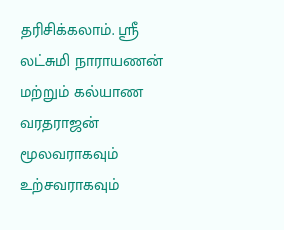தரிசிக்கலாம். ஸ்ரீ லட்சுமி நாராயணன் மற்றும் கல்யாண வரதராஜன் மூலவராகவும் உற்சவராகவும்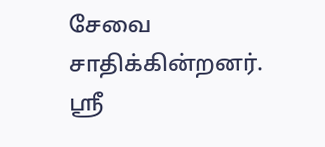சேவை சாதிக்கின்றனர். ஸ்ரீ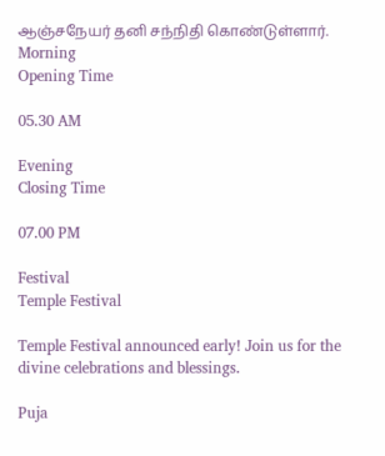ஆஞ்சநேயர் தனி சந்நிதி கொண்டுள்ளார்.
Morning
Opening Time

05.30 AM

Evening
Closing Time

07.00 PM

Festival
Temple Festival

Temple Festival announced early! Join us for the divine celebrations and blessings.

Puja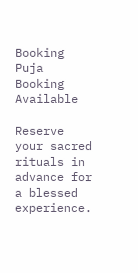Booking
Puja Booking Available

Reserve your sacred rituals in advance for a blessed experience.